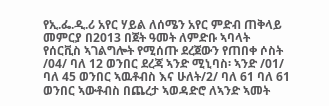የኢ.ፌ.ዲ.ሪ አየር ሃይል ለሰሜን አየር ምድብ ጠቅላይ መምርያ በ2013 በጀት ዓመት ለምድቡ ኣባላት የሰርቪስ ኣገልግሎት የሚሰጡ ደረጀውን የጠበቀ ሶስት /04/ ባለ 12 ወንበር ደረጃ ኣንድ ሚኒባስ፡ ኣንድ /01/ ባለ 45 ወንበር ኣዉቶብስ እና ሁለት/2/ ባለ 61 ባለ 61 ወንበር ኣውቶብስ በጨረታ ኣወዳድሮ ለኣንድ ኣመት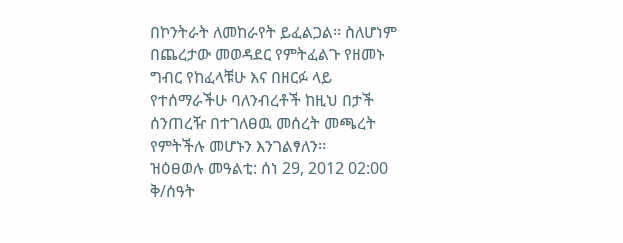በኮንትራት ለመከራየት ይፈልጋል፡፡ ስለሆነም በጨረታው መወዳደር የምትፈልጉ የዘመኑ ግብር የከፈላቹሁ እና በዘርፉ ላይ የተሰማራችሁ ባለንብረቶች ከዚህ በታች ሰንጠረዥ በተገለፀዉ መሰረት መጫረት የምትችሉ መሆኑን እንገልፃለን፡፡
ዝዕፀወሉ መዓልቲ: ሰነ 29, 2012 02:00 ቅ/ሰዓት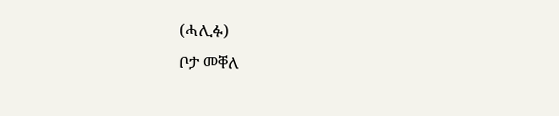(ሓሊፉ)
ቦታ መቐለ